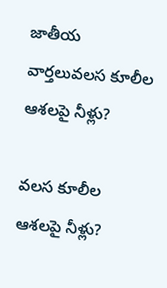జాతీయ వార్తలువలస కూలీల ఆశలపై నీళ్లు?

వలస కూలీల ఆశలపై నీళ్లు?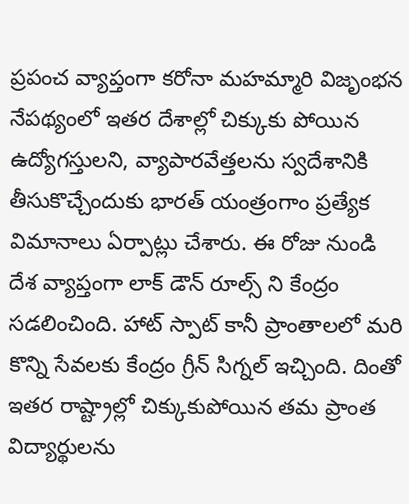ప్రపంచ వ్యాప్తంగా కరోనా మహమ్మారి విజృంభన నేపథ్యంలో ఇతర దేశాల్లో చిక్కుకు పోయిన ఉద్యోగస్తులని, వ్యాపారవేత్తలను స్వదేశానికి తీసుకొచ్చేందుకు భారత్ యంత్రంగాం ప్రత్యేక విమానాలు ఏర్పాట్లు చేశారు. ఈ రోజు నుండి దేశ వ్యాప్తంగా లాక్ డౌన్ రూల్స్ ని కేంద్రం సడలించింది. హాట్ స్పాట్ కానీ ప్రాంతాలలో మరి కొన్ని సేవలకు కేంద్రం గ్రీన్ సిగ్నల్ ఇచ్చింది. దింతో ఇతర రాష్ట్రాల్లో చిక్కుకుపోయిన తమ ప్రాంత విద్యార్థులను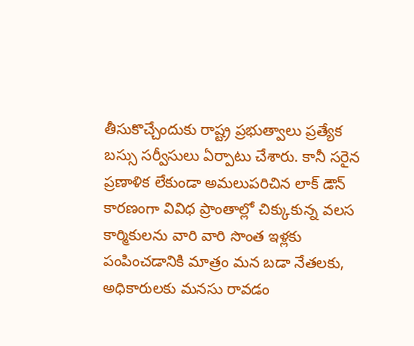తీసుకొచ్చేందుకు రాష్ట్ర ప్రభుత్వాలు ప్రత్యేక బస్సు సర్వీసులు ఏర్పాటు చేశారు. కానీ సరైన ప్రణాళిక లేకుండా అమలుపరిచిన లాక్ డౌన్ కారణంగా వివిధ ప్రాంతాల్లో చిక్కుకున్న వలస కార్మికులను వారి వారి సొంత ఇళ్లకు పంపించడానికి మాత్రం మన బడా నేతలకు, అధికారులకు మనసు రావడం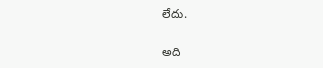లేదు.

అది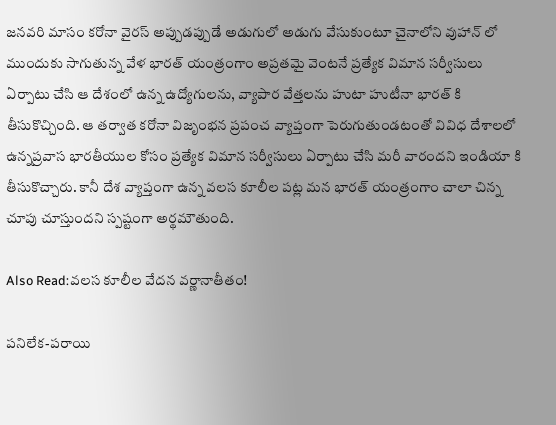జనవరి మాసం కరోనా వైరస్ అప్పుడప్పుడే అడుగులో అడుగు వేసుకుంటూ చైనాలోని వుహాన్ లో ముందుకు సాగుతున్న వేళ భారత్ యంత్రంగాం అప్రతమై వెంటనే ప్రత్యేక విమాన సర్వీసులు ఏర్పాటు చేసి ఆ దేశంలో ఉన్న ఉద్యోగులను, వ్యాపార వేత్తలను హుటా హుటీనా భారత్ కి తీసుకొచ్చింది. ఆ తర్వాత కరోనా విజృంభన ప్రపంచ వ్యాప్తంగా పెరుగుతుండటంతో వివిధ దేశాలలో ఉన్నప్రవాస భారతీయుల కోసం ప్రత్యేక విమాన సర్వీసులు ఏర్పాటు చేసి మరీ వారందని ఇండియా కి తీసుకొచ్చారు. కానీ దేశ వ్యాప్తంగా ఉన్న వలస కూలీల పట్ల మన భారత్ యంత్రంగాం చాలా చిన్న చూపు చూస్తుందని స్పష్టంగా అర్థమౌతుంది.

Also Read:వలస కూలీల వేదన వర్ణానాతీతం!

పనిలేక-పరాయి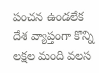పంచన ఉండలేక దేశ వ్యాప్తంగా కొన్ని లక్షల మంది వలస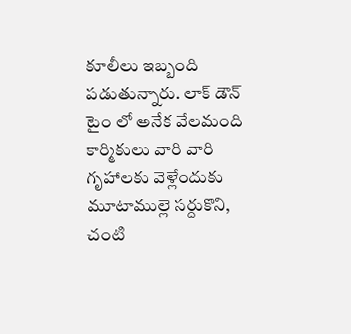కూలీలు ఇబ్బంది పడుతున్నారు. లాక్ డౌన్ టైం లో అనేక వేలమంది కార్మికులు వారి వారి గృహాలకు వెళ్లేందుకు మూటాముల్లె సర్దుకొని, చంటి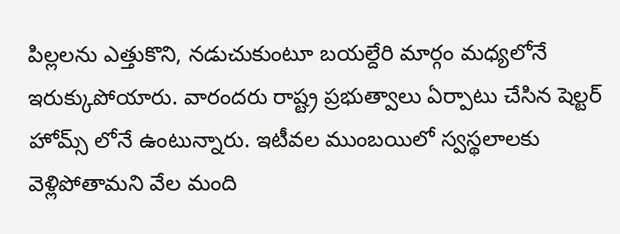పిల్లలను ఎత్తుకొని, నడుచుకుంటూ బయల్దేరి మార్గం మధ్యలోనే ఇరుక్కుపోయారు. వారందరు రాష్ట్ర ప్రభుత్వాలు ఏర్పాటు చేసిన షెల్టర్ హోమ్స్ లోనే ఉంటున్నారు. ఇటీవల ముంబయిలో స్వస్థలాలకు వెళ్లిపోతామని వేల మంది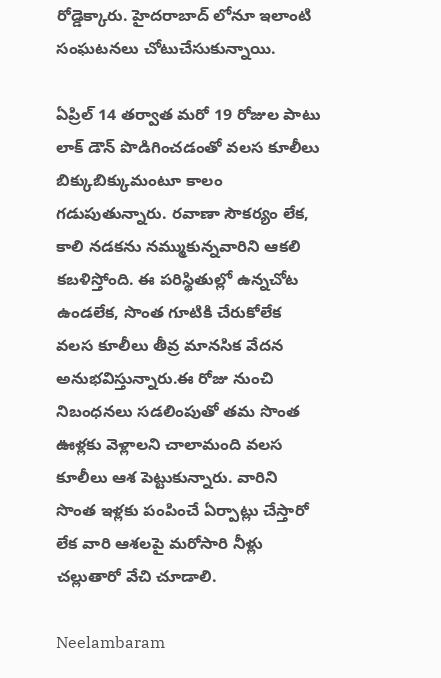రోడ్డెక్కారు. హైదరాబాద్‌ లోనూ ఇలాంటి సంఘటనలు చోటుచేసుకున్నాయి.

ఏప్రిల్ 14 తర్వాత మరో 19 రోజుల పాటు లాక్ డౌన్ పొడిగించడంతో వలస కూలీలు బిక్కుబిక్కుమంటూ కాలం గడుపుతున్నారు. రవాణా సౌకర్యం లేక, కాలి నడకను నమ్ముకున్నవారిని ఆకలి కబళిస్తోంది. ఈ పరిస్థితుల్లో ఉన్నచోట ఉండలేక, సొంత గూటికి చేరుకోలేక వలస కూలీలు తీవ్ర మానసిక వేదన అనుభవిస్తున్నారు.ఈ రోజు నుంచి నిబంధనలు సడలింపుతో తమ సొంత ఊళ్లకు వెళ్లాలని చాలామంది వలస కూలీలు ఆశ పెట్టుకున్నారు. వారిని సొంత ఇళ్లకు పంపించే ఏర్పాట్లు చేస్తారో లేక వారి ఆశలపై మరోసారి నీళ్లు చల్లుతారో వేచి చూడాలి.

Neelambaram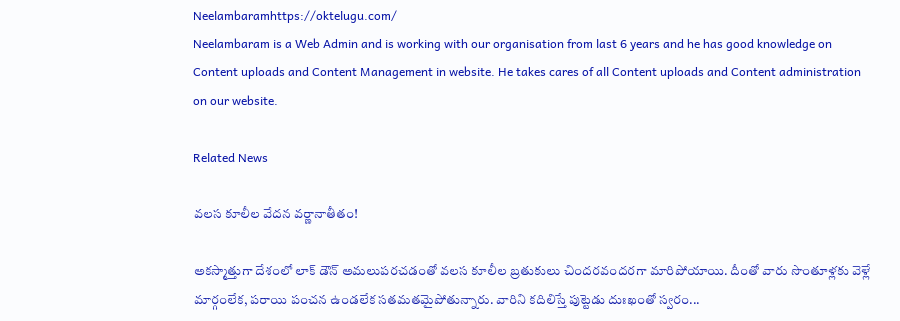Neelambaramhttps://oktelugu.com/
Neelambaram is a Web Admin and is working with our organisation from last 6 years and he has good knowledge on Content uploads and Content Management in website. He takes cares of all Content uploads and Content administration on our website.

Related News

వలస కూలీల వేదన వర్ణానాతీతం!

అకస్మాత్తుగా దేశంలో లాక్‌ డౌన్‌ అమలుపరచడంతో వలస కూలీల బ్రతుకులు చిందరవందరగా మారిపోయాయి. దీంతో వారు సొంతూళ్లకు వెళ్లే మార్గంలేక, పరాయి పంచన ఉండలేక సతమతమైపోతున్నారు. వారిని కదిలిస్తే పుట్టెడు దుఃఖంతో స్వరం...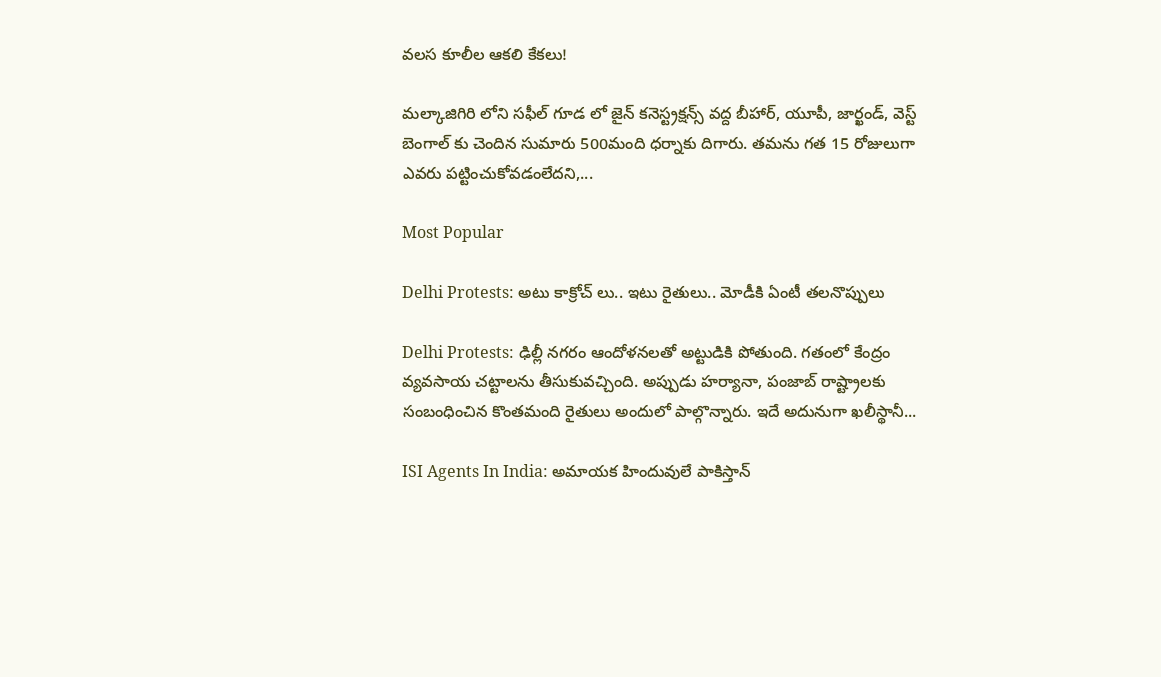వలస కూలీల ఆకలి కేకలు!

మల్కాజిగిరి లోని సఫీల్ గూడ లో జైన్ కనెస్ట్రక్షన్స్ వద్ద బీహార్, యూపీ, జార్ఖండ్, వెస్ట్ బెంగాల్‌ కు చెందిన సుమారు 500మంది ధర్నాకు దిగారు. తమను గత 15 రోజులుగా ఎవరు పట్టించుకోవడంలేదని,...

Most Popular

Delhi Protests: అటు కాక్రోచ్ లు.. ఇటు రైతులు.. మోడీకి ఏంటీ తలనొప్పులు

Delhi Protests: ఢిల్లీ నగరం ఆందోళనలతో అట్టుడికి పోతుంది. గతంలో కేంద్రం వ్యవసాయ చట్టాలను తీసుకువచ్చింది. అప్పుడు హర్యానా, పంజాబ్ రాష్ట్రాలకు సంబంధించిన కొంతమంది రైతులు అందులో పాల్గొన్నారు. ఇదే అదునుగా ఖలీస్థానీ...

ISI Agents In India: అమాయక హిందువులే పాకిస్తాన్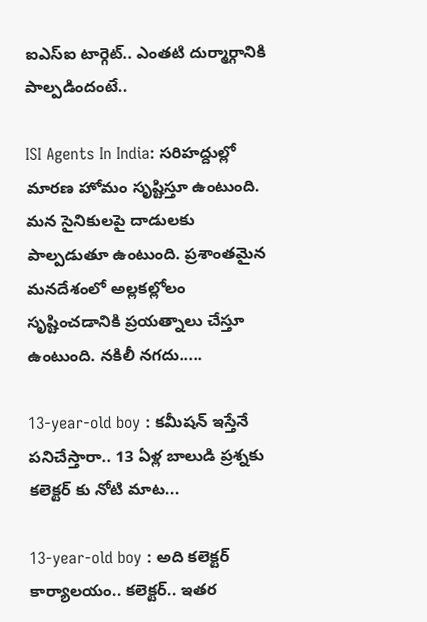ఐఎస్ఐ టార్గెట్.. ఎంతటి దుర్మార్గానికి పాల్పడిందంటే..

ISI Agents In India: సరిహద్దుల్లో మారణ హోమం సృష్టిస్తూ ఉంటుంది. మన సైనికులపై దాడులకు పాల్పడుతూ ఉంటుంది. ప్రశాంతమైన మనదేశంలో అల్లకల్లోలం సృష్టించడానికి ప్రయత్నాలు చేస్తూ ఉంటుంది. నకిలీ నగదు.....

13-year-old boy : కమీషన్ ఇస్తేనే పనిచేస్తారా.. 13 ఏళ్ల బాలుడి ప్రశ్నకు కలెక్టర్ కు నోటి మాట...

13-year-old boy : అది కలెక్టర్ కార్యాలయం.. కలెక్టర్.. ఇతర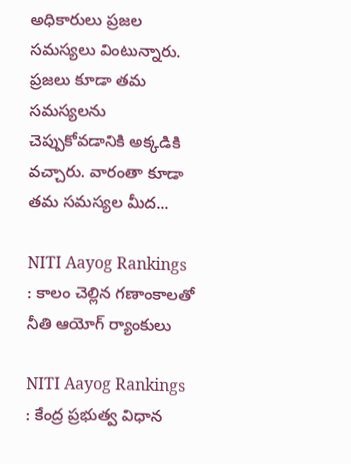అధికారులు ప్రజల సమస్యలు వింటున్నారు. ప్రజలు కూడా తమ సమస్యలను చెప్పుకోవడానికి అక్కడికి వచ్చారు. వారంతా కూడా తమ సమస్యల మీద...

NITI Aayog Rankings : కాలం చెల్లిన గణాంకాలతో నీతి ఆయోగ్ ర్యాంకులు

NITI Aayog Rankings : కేంద్ర ప్రభుత్వ విధాన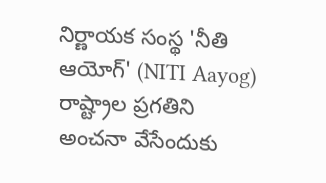నిర్ణాయక సంస్థ 'నీతి ఆయోగ్' (NITI Aayog) రాష్ట్రాల ప్రగతిని అంచనా వేసేందుకు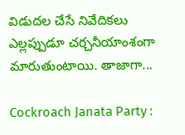విడుదల చేసే నివేదికలు ఎల్లప్పుడూ చర్చనీయాంశంగా మారుతుంటాయి. తాజాగా...

Cockroach Janata Party :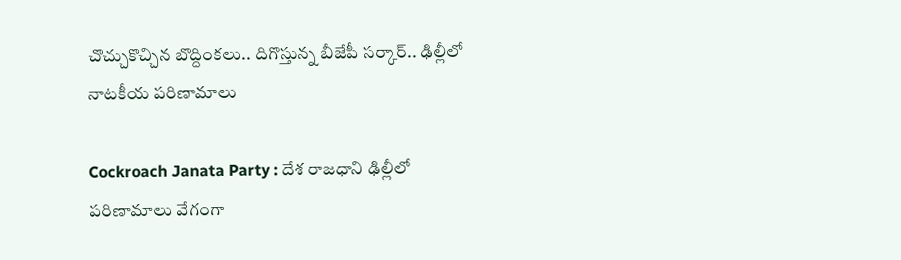చొచ్చుకొచ్చిన బొద్దింకలు.. దిగొస్తున్న బీజేపీ సర్కార్.. ఢిల్లీలో నాటకీయ పరిణామాలు

Cockroach Janata Party : దేశ రాజధాని ఢిల్లీలో పరిణామాలు వేగంగా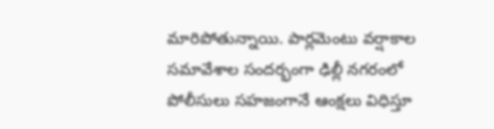మారిపోతున్నాయి. పార్లమెంటు వర్షాకాల సమావేశాల సందర్భంగా ఢిల్లీ నగరంలో పోలీసులు సహజంగానే ఆంక్షలు విధిస్తూ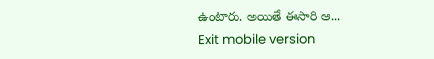ఉంటారు. అయితే ఈసారి ఆ...
Exit mobile version